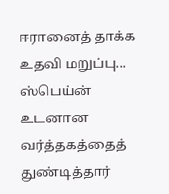ஈரானைத் தாக்க உதவி மறுப்பு... ஸ்பெய்ன் உடனான வர்த்தகத்தைத் துண்டித்தார்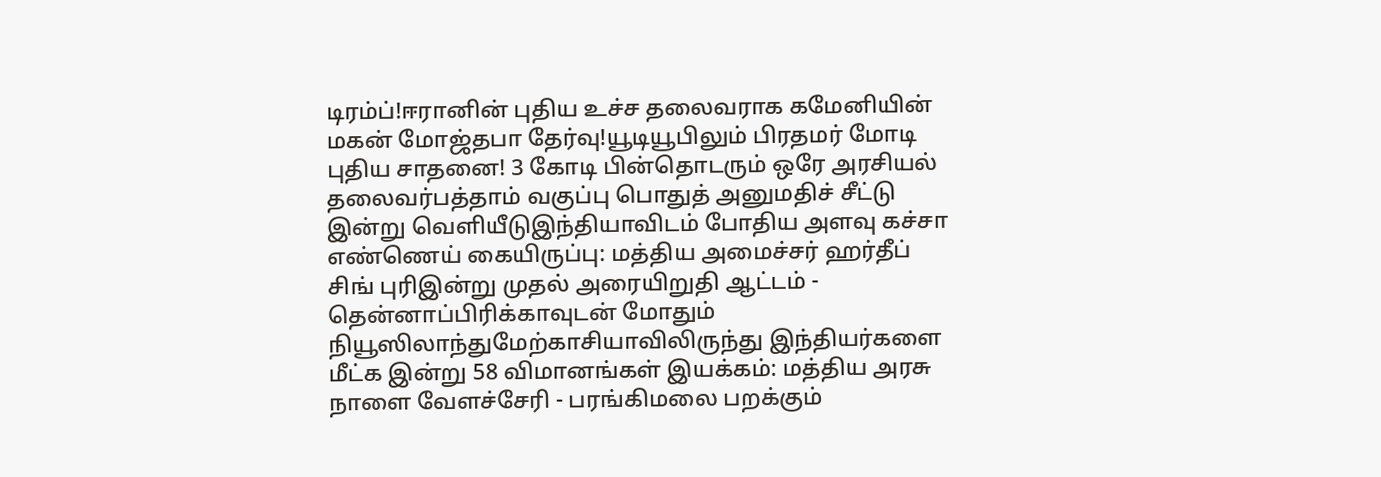டிரம்ப்!ஈரானின் புதிய உச்ச தலைவராக கமேனியின் மகன் மோஜ்தபா தேர்வு!யூடியூபிலும் பிரதமர் மோடி புதிய சாதனை! 3 கோடி பின்தொடரும் ஒரே அரசியல் தலைவர்பத்தாம் வகுப்பு பொதுத் அனுமதிச் சீட்டு இன்று வெளியீடுஇந்தியாவிடம் போதிய அளவு கச்சா எண்ணெய் கையிருப்பு: மத்திய அமைச்சர் ஹர்தீப் சிங் புரிஇன்று முதல் அரையிறுதி ஆட்டம் - தென்னாப்பிரிக்காவுடன் மோதும் நியூஸிலாந்துமேற்காசியாவிலிருந்து இந்தியர்களை மீட்க இன்று 58 விமானங்கள் இயக்கம்: மத்திய அரசு நாளை வேளச்சேரி - பரங்கிமலை பறக்கும்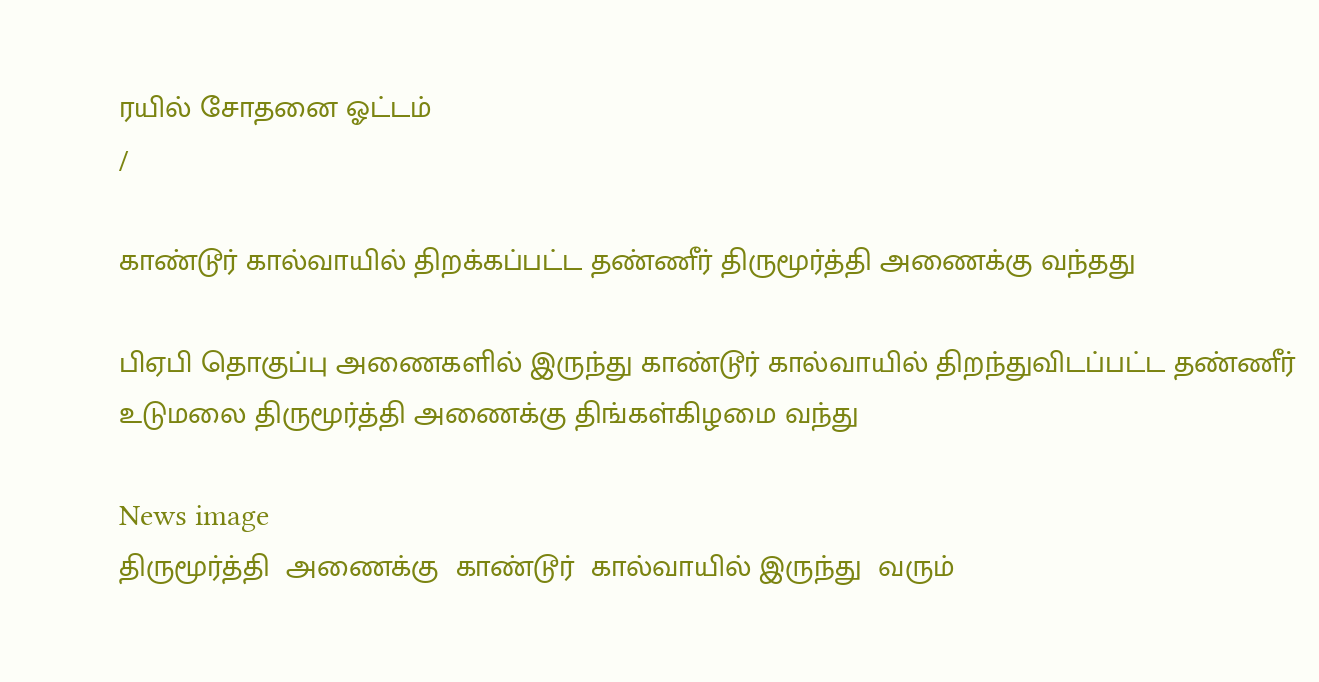ரயில் சோதனை ஓட்டம்
/

காண்டூர் கால்வாயில் திறக்கப்பட்ட தண்ணீர் திருமூர்த்தி அணைக்கு வந்தது

பிஏபி தொகுப்பு அணைகளில் இருந்து காண்டூர் கால்வாயில் திறந்துவிடப்பட்ட தண்ணீர் உடுமலை திருமூர்த்தி அணைக்கு திங்கள்கிழமை வந்து

News image
திருமூர்த்தி  அணைக்கு  காண்டூர்  கால்வாயில் இருந்து  வரும்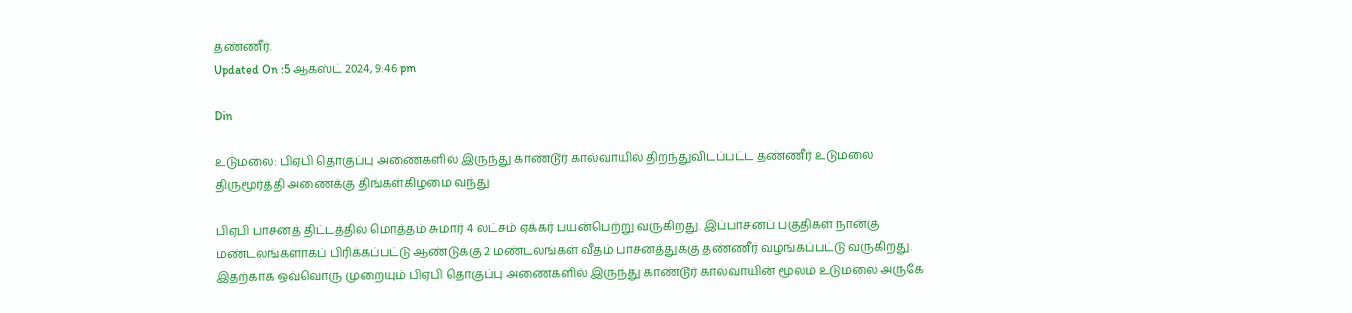தண்ணீர்.
Updated On :5 ஆகஸ்ட் 2024, 9:46 pm

Din

உடுமலை: பிஏபி தொகுப்பு அணைகளில் இருந்து காண்டூர் கால்வாயில் திறந்துவிடப்பட்ட தண்ணீர் உடுமலை திருமூர்த்தி அணைக்கு திங்கள்கிழமை வந்து

பிஏபி பாசனத் திட்டத்தில் மொத்தம் சுமார் 4 லட்சம் ஏக்கர் பயன்பெற்று வருகிறது. இப்பாசனப் பகுதிகள் நான்கு மண்டலங்களாகப் பிரிக்கப்பட்டு ஆண்டுக்கு 2 மண்டலங்கள் வீதம் பாசனத்துக்கு தண்ணீர் வழங்கப்பட்டு வருகிறது. இதற்காக ஒவ்வொரு முறையும் பிஏபி தொகுப்பு அணைகளில் இருந்து காண்டூர் கால்வாயின் மூலம் உடுமலை அருகே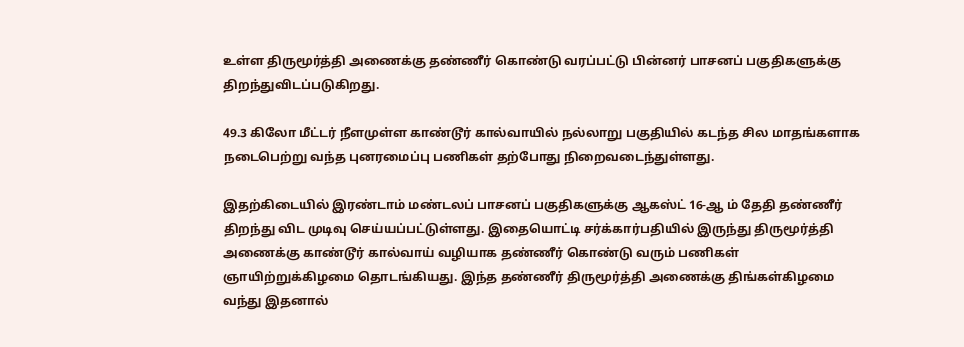உள்ள திருமூர்த்தி அணைக்கு தண்ணீர் கொண்டு வரப்பட்டு பின்னர் பாசனப் பகுதிகளுக்கு திறந்துவிடப்படுகிறது.

49.3 கிலோ மீட்டர் நீளமுள்ள காண்டூர் கால்வாயில் நல்லாறு பகுதியில் கடந்த சில மாதங்களாக நடைபெற்று வந்த புனரமைப்பு பணிகள் தற்போது நிறைவடைந்துள்ளது.

இதற்கிடையில் இரண்டாம் மண்டலப் பாசனப் பகுதிகளுக்கு ஆகஸ்ட் 16-ஆ ம் தேதி தண்ணீர் திறந்து விட முடிவு செய்யப்பட்டுள்ளது. இதையொட்டி சர்க்கார்பதியில் இருந்து திருமூர்த்தி அணைக்கு காண்டூர் கால்வாய் வழியாக தண்ணீர் கொண்டு வரும் பணிகள் ஞாயிற்றுக்கிழமை தொடங்கியது. இந்த தண்ணீர் திருமூர்த்தி அணைக்கு திங்கள்கிழமை வந்து இதனால்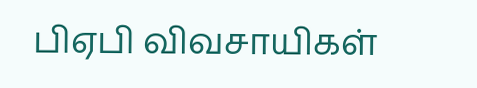பிஏபி விவசாயிகள்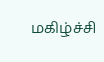மகிழ்ச்சி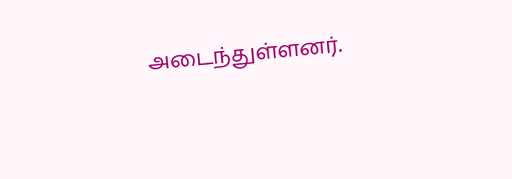அடைந்துள்ளனர்.